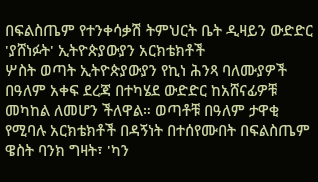በፍልስጤም የተንቀሳቃሽ ትምህርት ቤት ዲዛይን ውድድር 'ያሸነፉት' ኢትዮጵያውያን አርክቴክቶች
ሦስት ወጣት ኢትዮጵያውያን የኪነ ሕንጻ ባለሙያዎች በዓለም አቀፍ ደረጃ በተካሄደ ውድድር ከአሸናፊዎቹ መካከል ለመሆን ችለዋል። ወጣቶቹ በዓለም ታዋቂ የሚባሉ አርክቴክቶች በዳኝነት በተሰየሙበት በፍልስጤም ዌስት ባንክ ግዛት፣ 'ካን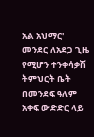አል አህማር' መንደር ለአደጋ ጊዜ የሚሆን ተንቀሳቃሽ ትምህርት ቤት በመንደፍ ዓለም አቀፍ ውድድር ላይ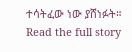ተሳትፈው ነው ያሸነፉት።
Read the full story